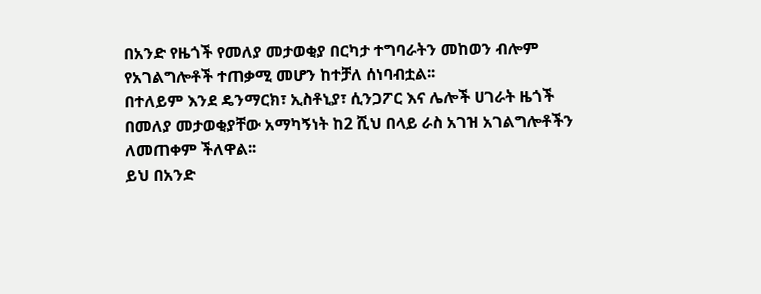በአንድ የዜጎች የመለያ መታወቂያ በርካታ ተግባራትን መከወን ብሎም የአገልግሎቶች ተጠቃሚ መሆን ከተቻለ ሰነባብቷል፡፡
በተለይም እንደ ዴንማርክ፣ ኢስቶኒያ፣ ሲንጋፖር እና ሌሎች ሀገራት ዜጎች በመለያ መታወቂያቸው አማካኝነት ከ2 ሺህ በላይ ራስ አገዝ አገልግሎቶችን ለመጠቀም ችለዋል፡፡
ይህ በአንድ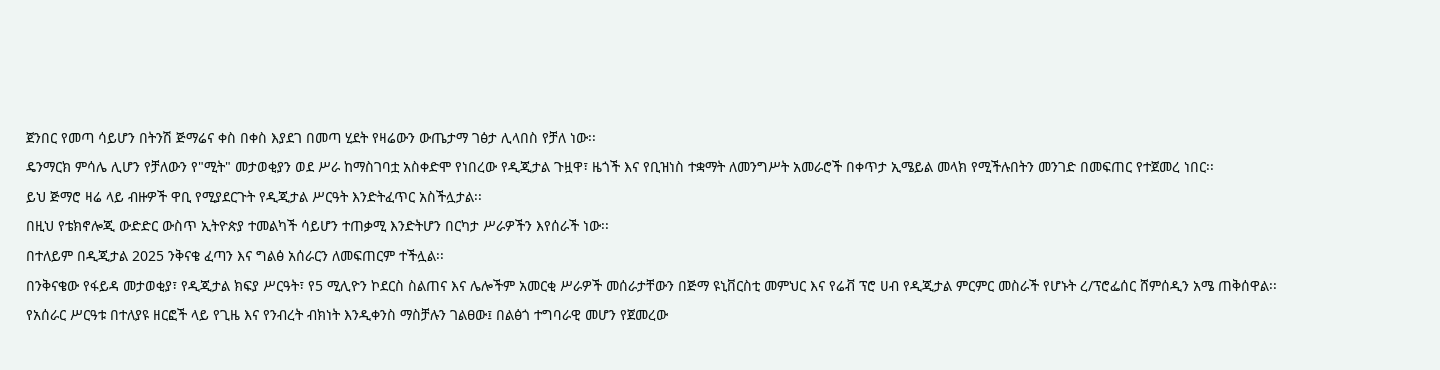ጀንበር የመጣ ሳይሆን በትንሽ ጅማሬና ቀስ በቀስ እያደገ በመጣ ሂደት የዛሬውን ውጤታማ ገፅታ ሊላበስ የቻለ ነው፡፡
ዴንማርክ ምሳሌ ሊሆን የቻለውን የ"ሚት" መታወቂያን ወደ ሥራ ከማስገባቷ አስቀድሞ የነበረው የዲጂታል ጉዟዋ፣ ዜጎች እና የቢዝነስ ተቋማት ለመንግሥት አመራሮች በቀጥታ ኢሜይል መላክ የሚችሉበትን መንገድ በመፍጠር የተጀመረ ነበር፡፡
ይህ ጅማሮ ዛሬ ላይ ብዙዎች ዋቢ የሚያደርጉት የዲጂታል ሥርዓት እንድትፈጥር አስችሏታል፡፡
በዚህ የቴክኖሎጂ ውድድር ውስጥ ኢትዮጵያ ተመልካች ሳይሆን ተጠቃሚ እንድትሆን በርካታ ሥራዎችን እየሰራች ነው፡፡
በተለይም በዲጂታል 2025 ንቅናቄ ፈጣን እና ግልፅ አሰራርን ለመፍጠርም ተችሏል፡፡
በንቅናቄው የፋይዳ መታወቂያ፣ የዲጂታል ክፍያ ሥርዓት፣ የ5 ሚሊዮን ኮደርስ ስልጠና እና ሌሎችም አመርቂ ሥራዎች መሰራታቸውን በጅማ ዩኒቨርስቲ መምህር እና የሬቭ ፕሮ ሀብ የዲጂታል ምርምር መስራች የሆኑት ረ/ፕሮፌሰር ሸምሰዲን አሜ ጠቅሰዋል፡፡
የአሰራር ሥርዓቱ በተለያዩ ዘርፎች ላይ የጊዜ እና የንብረት ብክነት እንዲቀንስ ማስቻሉን ገልፀው፤ በልፅጎ ተግባራዊ መሆን የጀመረው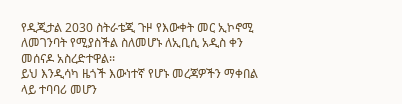የዲጂታል 2030 ስትራቴጂ ጉዞ የእውቀት መር ኢኮኖሚ ለመገንባት የሚያስችል ስለመሆኑ ለኢቢሲ አዲስ ቀን መሰናዶ አስረድተዋል፡፡
ይህ እንዲሳካ ዜጎች እውነተኛ የሆኑ መረጃዎችን ማቀበል ላይ ተባባሪ መሆን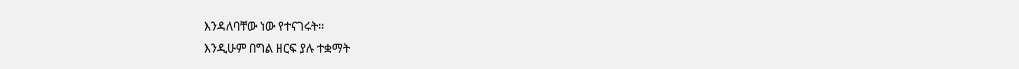እንዳለባቸው ነው የተናገሩት፡፡
እንዲሁም በግል ዘርፍ ያሉ ተቋማት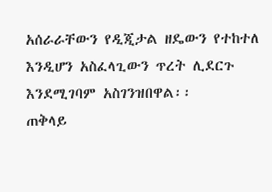አሰራራቸውን የዲጂታል ዘዴውን የተከተለ እንዲሆን አስፈላጊውን ጥረት ሊደርጉ እንደሚገባም አስገንዝበዋል፡፡
ጠቅላይ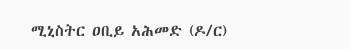ሚኒስትር ዐቢይ አሕመድ (ዶ/ር)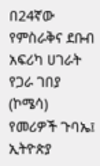በ24ኛው የምስራቅና ደቡብ አፍሪካ ሀገራት የጋራ ገበያ (ኮሜሳ) የመሪዎች ጉባኤ፤ ኢትዮጵያ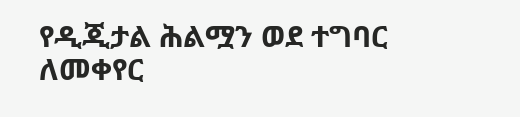የዲጂታል ሕልሟን ወደ ተግባር ለመቀየር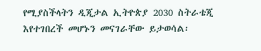የሚያስችላትን ዲጂታል ኢትዮጵያ 2030 ስትራቴጂ እየተገበረች መሆኑን መናገራቸው ይታወሳል፡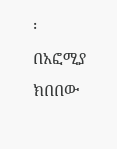፡
በአፎሚያ ክበበው